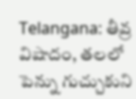Telangana: తీవ్ర విషాదం, తలలో పెన్ను గుచ్చుకుని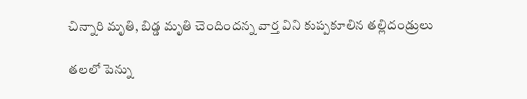చిన్నారి మృతి, బిడ్డ మృతి చెందిందన్న వార్త విని కుప్పకూలిన తల్లిదండ్రులు

తలలో పెన్ను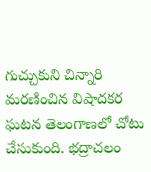గుచ్చుకుని చిన్నారి మరణించిన విషాదకర ఘటన తెలంగాణలో చోటు చేసుకుంది. భద్రాచలం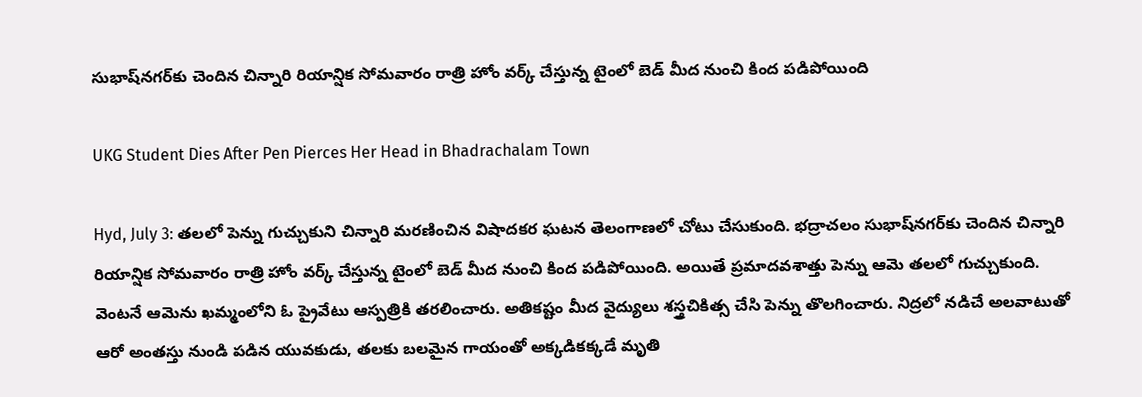సుభాష్‌నగర్‌కు చెందిన చిన్నారి రియాన్షిక సోమవారం రాత్రి హోం వర్క్‌ చేస్తున్న టైంలో బెడ్‌ మీద నుంచి కింద పడిపోయింది

UKG Student Dies After Pen Pierces Her Head in Bhadrachalam Town

Hyd, July 3: తలలో పెన్ను గుచ్చుకుని చిన్నారి మరణించిన విషాదకర ఘటన తెలంగాణలో చోటు చేసుకుంది. భద్రాచలం సుభాష్‌నగర్‌కు చెందిన చిన్నారి రియాన్షిక సోమవారం రాత్రి హోం వర్క్‌ చేస్తున్న టైంలో బెడ్‌ మీద నుంచి కింద పడిపోయింది. అయితే ప్రమాదవశాత్తు పెన్ను ఆమె తలలో గుచ్చుకుంది. వెంటనే ఆమెను ఖమ్మంలోని ఓ ప్రైవేటు ఆస్పత్రికి తరలించారు. అతికష్టం మీద వైద్యులు శస్త్రచికిత్స చేసి పెన్ను తొలగించారు. నిద్రలో నడిచే అలవాటుతో ఆరో అంతస్తు నుండి పడిన యువకుడు, తలకు బలమైన గాయంతో అక్కడికక్కడే మృతి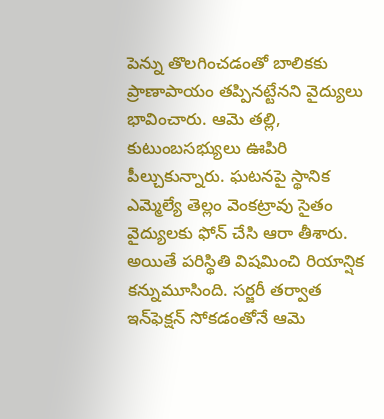పెన్ను తొలగించడంతో బాలికకు ప్రాణాపాయం తప్పినట్టేనని వైద్యులు భావించారు. ఆమె తల్లి, కుటుంబసభ్యులు ఊపిరి పీల్చుకున్నారు. ఘటనపై స్థానిక ఎమ్మెల్యే తెల్లం వెంకట్రావు సైతం వైద్యులకు ఫోన్‌ చేసి ఆరా తీశారు. అయితే పరిస్థితి విషమించి రియాన్షిక కన్నుమూసింది. సర్జరీ తర్వాత ఇన్‌ఫెక్షన్‌ సోకడంతోనే ఆమె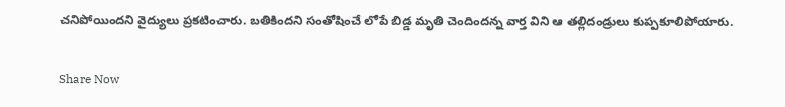చనిపోయిందని వైద్యులు ప్రకటించారు. బతికిందని సంతోషించే లోపే బిడ్డ మృతి చెందిందన్న వార్త విని ఆ తల్లిదం‍డ్రులు కుప్పకూలిపోయారు.

Share Now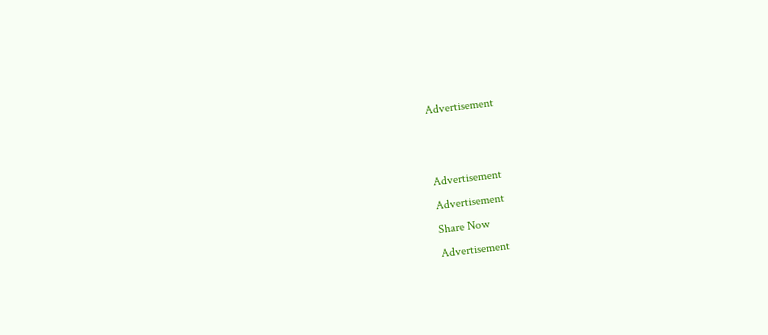Advertisement


Advertisement
Advertisement
Share Now
Advertisement